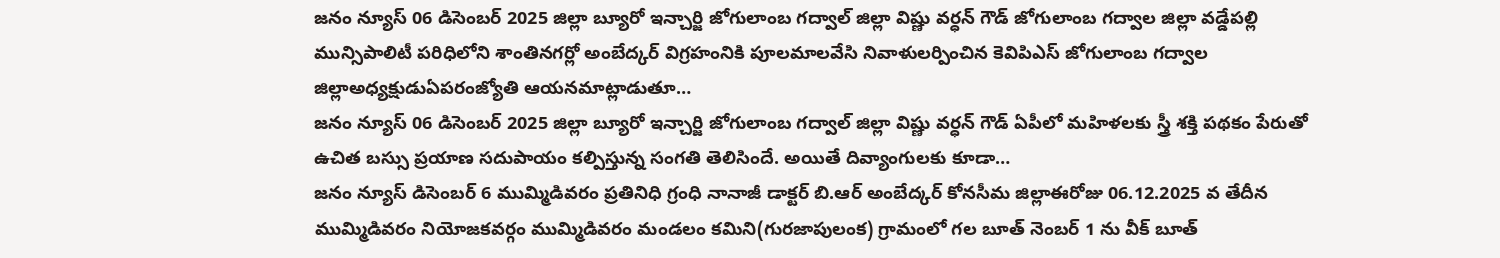జనం న్యూస్ 06 డిసెంబర్ 2025 జిల్లా బ్యూరో ఇన్చార్జి జోగులాంబ గద్వాల్ జిల్లా విష్ణు వర్ధన్ గౌడ్ జోగులాంబ గద్వాల జిల్లా వడ్డేపల్లి మున్సిపాలిటీ పరిధిలోని శాంతినగర్లో అంబేద్కర్ విగ్రహంనికి పూలమాలవేసి నివాళులర్పించిన కెవిపిఎస్ జోగులాంబ గద్వాల జిల్లాఅధ్యక్షుడుఏపరంజ్యోతి ఆయనమాట్లాడుతూ…
జనం న్యూస్ 06 డిసెంబర్ 2025 జిల్లా బ్యూరో ఇన్చార్జి జోగులాంబ గద్వాల్ జిల్లా విష్ణు వర్ధన్ గౌడ్ ఏపీలో మహిళలకు స్త్రీ శక్తి పథకం పేరుతో ఉచిత బస్సు ప్రయాణ సదుపాయం కల్పిస్తున్న సంగతి తెలిసిందే. అయితే దివ్యాంగులకు కూడా…
జనం న్యూస్ డిసెంబర్ 6 ముమ్మిడివరం ప్రతినిధి గ్రంధి నానాజీ డాక్టర్ బి.ఆర్ అంబేద్కర్ కోనసీమ జిల్లాఈరోజు 06.12.2025 వ తేదీన ముమ్మిడివరం నియోజకవర్గం ముమ్మిడివరం మండలం కమిని(గురజాపులంక) గ్రామంలో గల బూత్ నెంబర్ 1 ను వీక్ బూత్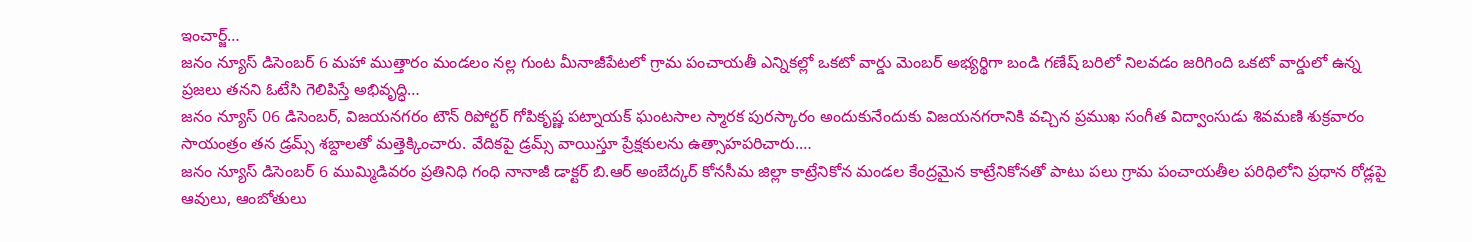ఇంచార్జ్…
జనం న్యూస్ డిసెంబర్ 6 మహా ముత్తారం మండలం నల్ల గుంట మీనాజీపేటలో గ్రామ పంచాయతీ ఎన్నికల్లో ఒకటో వార్డు మెంబర్ అభ్యర్థిగా బండి గణేష్ బరిలో నిలవడం జరిగింది ఒకటో వార్డులో ఉన్న ప్రజలు తనని ఓటేసి గెలిపిస్తే అభివృద్ధి…
జనం న్యూస్ 06 డిసెంబర్, విజయనగరం టౌన్ రిపోర్టర్ గోపికృష్ణ పట్నాయక్ ఘంటసాల స్మారక పురస్కారం అందుకునేందుకు విజయనగరానికి వచ్చిన ప్రముఖ సంగీత విద్వాంసుడు శివమణి శుక్రవారం సాయంత్రం తన డ్రమ్స్ శబ్దాలతో మత్తెక్కించారు. వేదికపై డ్రమ్స్ వాయిస్తూ ప్రేక్షకులను ఉత్సాహపరిచారు.…
జనం న్యూస్ డిసెంబర్ 6 ముమ్మిడివరం ప్రతినిధి గంధి నానాజీ డాక్టర్ బి.ఆర్ అంబేద్కర్ కోనసీమ జిల్లా కాట్రేనికోన మండల కేంద్రమైన కాట్రేనికోనతో పాటు పలు గ్రామ పంచాయతీల పరిధిలోని ప్రధాన రోడ్లపై ఆవులు, ఆంబోతులు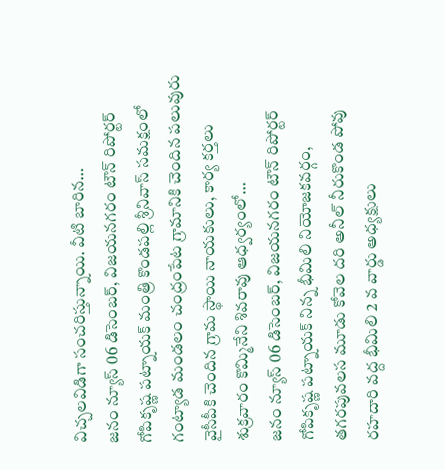విచ్చలవిడిగా సంచరిస్తున్నాయి. వీటి బారిన…
జనం న్యూస్ 06 డిసెంబర్, విజయనగరం టౌన్ రిపోర్టర్ గోపికృష్ణ పట్నాయక్ మంత్రి కొండపల్లి శ్రీనివాస్ సమక్షంలో గంట్యాడ మండలం చంద్రంపేట గ్రామానికి చెందిన పలువురు వైసీపీకి చెందిన గ్రామ స్థాయి నాయకులు, కార్య కర్తలు శుక్రవారం కొమ్మినేని శివరావు ఆధ్వర్యంలో…
జనం న్యూస్ 06 డిసెంబర్, విజయనగరం టౌన్ రిపోర్టర్ గోపికృష్ణ పట్నాయక్ నిన్న భీమిలి నియోజకవర్గం, తగరపువలస మూడు కోవెల దరి అనీల్ నీరుకొండ పోవు రహదారి వద్ద భీమిలి 2 వ వార్డు అధ్యక్షులు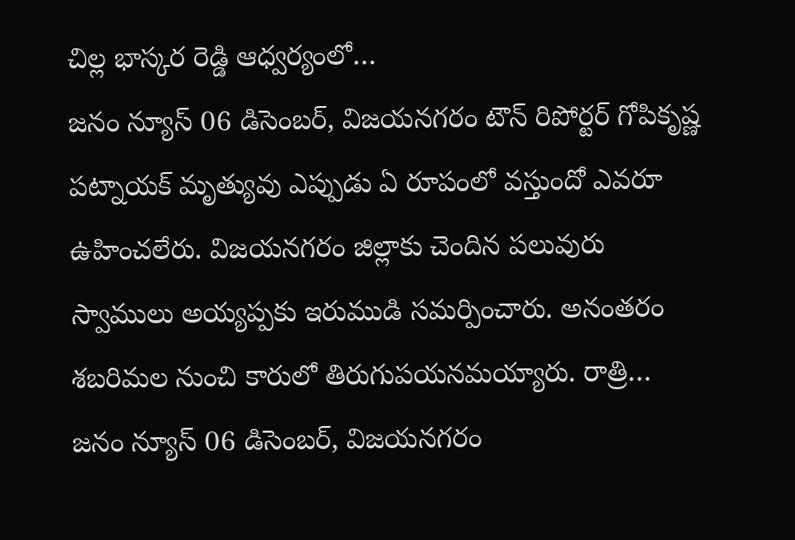చిల్ల భాస్కర రెడ్డి ఆధ్వర్యంలో…
జనం న్యూస్ 06 డిసెంబర్, విజయనగరం టౌన్ రిపోర్టర్ గోపికృష్ణ పట్నాయక్ మృత్యువు ఎప్పుడు ఏ రూపంలో వస్తుందో ఎవరూ ఉహించలేరు. విజయనగరం జిల్లాకు చెందిన పలువురు స్వాములు అయ్యప్పకు ఇరుముడి సమర్పించారు. అనంతరం శబరిమల నుంచి కారులో తిరుగుపయనమయ్యారు. రాత్రి…
జనం న్యూస్ 06 డిసెంబర్, విజయనగరం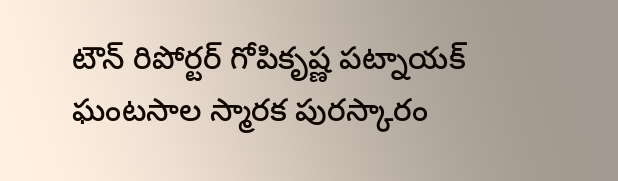టౌన్ రిపోర్టర్ గోపికృష్ణ పట్నాయక్ ఘంటసాల స్మారక పురస్కారం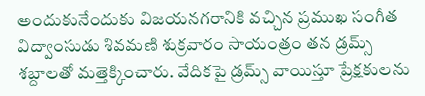అందుకునేందుకు విజయనగరానికి వచ్చిన ప్రముఖ సంగీత విద్వాంసుడు శివమణి శుక్రవారం సాయంత్రం తన డ్రమ్స్ శబ్దాలతో మత్తెక్కించారు. వేదికపై డ్రమ్స్ వాయిస్తూ ప్రేక్షకులను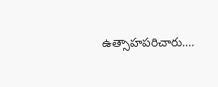ఉత్సాహపరిచారు.…